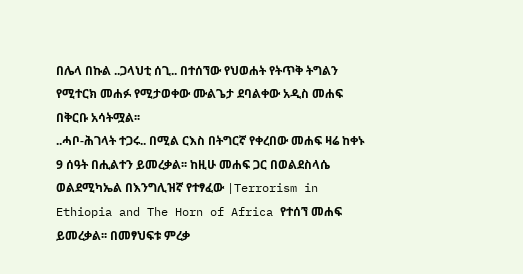በሌላ በኩል ..ጋላህቲ ሰጊ.. በተሰኘው የህወሐት የትጥቅ ትግልን የሚተርክ መሐፉ የሚታወቀው ሙልጌታ ደባልቀው አዲስ መሐፍ በቅርቡ አሳትሟል፡፡
..ሓቦ-ሕገላት ተጋሩ.. በሚል ርእስ በትግርኛ የቀረበው መሐፍ ዛሬ ከቀኑ 9 ሰዓት በሒልተን ይመረቃል፡፡ ከዚሁ መሐፍ ጋር በወልደስላሴ ወልደሚካኤል በእንግሊዝኛ የተፃፈው |Terrorism in Ethiopia and The Horn of Africa የተሰኘ መሐፍ ይመረቃል፡፡ በመፃህፍቱ ምረቃ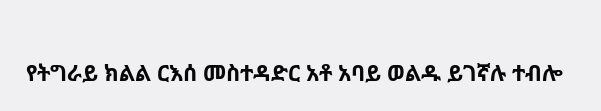የትግራይ ክልል ርእሰ መስተዳድር አቶ አባይ ወልዱ ይገኛሉ ተብሎ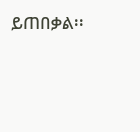ይጠበቃል፡፡